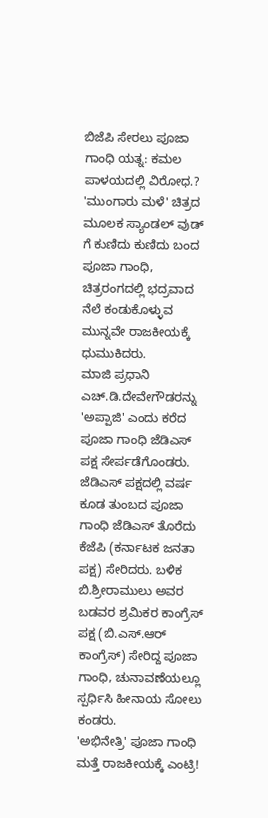ಬಿಜೆಪಿ ಸೇರಲು ಪೂಜಾ ಗಾಂಧಿ ಯತ್ನ: ಕಮಲ ಪಾಳಯದಲ್ಲಿ ವಿರೋಧ.?
'ಮುಂಗಾರು ಮಳೆ' ಚಿತ್ರದ ಮೂಲಕ ಸ್ಯಾಂಡಲ್ ವುಡ್ ಗೆ ಕುಣಿದು ಕುಣಿದು ಬಂದ ಪೂಜಾ ಗಾಂಧಿ, ಚಿತ್ರರಂಗದಲ್ಲಿ ಭದ್ರವಾದ ನೆಲೆ ಕಂಡುಕೊಳ್ಳುವ ಮುನ್ನವೇ ರಾಜಕೀಯಕ್ಕೆ ಧುಮುಕಿದರು.
ಮಾಜಿ ಪ್ರಧಾನಿ ಎಚ್.ಡಿ.ದೇವೇಗೌಡರನ್ನು 'ಅಪ್ಪಾಜಿ' ಎಂದು ಕರೆದ ಪೂಜಾ ಗಾಂಧಿ ಜೆಡಿಎಸ್ ಪಕ್ಷ ಸೇರ್ಪಡೆಗೊಂಡರು. ಜೆಡಿಎಸ್ ಪಕ್ಷದಲ್ಲಿ ವರ್ಷ ಕೂಡ ತುಂಬದ ಪೂಜಾ ಗಾಂಧಿ ಜೆಡಿಎಸ್ ತೊರೆದು ಕೆಜೆಪಿ (ಕರ್ನಾಟಕ ಜನತಾ ಪಕ್ಷ) ಸೇರಿದರು. ಬಳಿಕ ಬಿ.ಶ್ರೀರಾಮುಲು ಅವರ ಬಡವರ ಶ್ರಮಿಕರ ಕಾಂಗ್ರೆಸ್ ಪಕ್ಷ (ಬಿ.ಎಸ್.ಆರ್ ಕಾಂಗ್ರೆಸ್) ಸೇರಿದ್ದ ಪೂಜಾ ಗಾಂಧಿ, ಚುನಾವಣೆಯಲ್ಲೂ ಸ್ಪರ್ಧಿಸಿ ಹೀನಾಯ ಸೋಲು ಕಂಡರು.
'ಅಭಿನೇತ್ರಿ' ಪೂಜಾ ಗಾಂಧಿ ಮತ್ತೆ ರಾಜಕೀಯಕ್ಕೆ ಎಂಟ್ರಿ!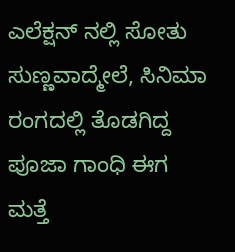ಎಲೆಕ್ಷನ್ ನಲ್ಲಿ ಸೋತು ಸುಣ್ಣವಾದ್ಮೇಲೆ, ಸಿನಿಮಾ ರಂಗದಲ್ಲಿ ತೊಡಗಿದ್ದ ಪೂಜಾ ಗಾಂಧಿ ಈಗ ಮತ್ತೆ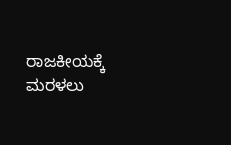ರಾಜಕೀಯಕ್ಕೆ ಮರಳಲು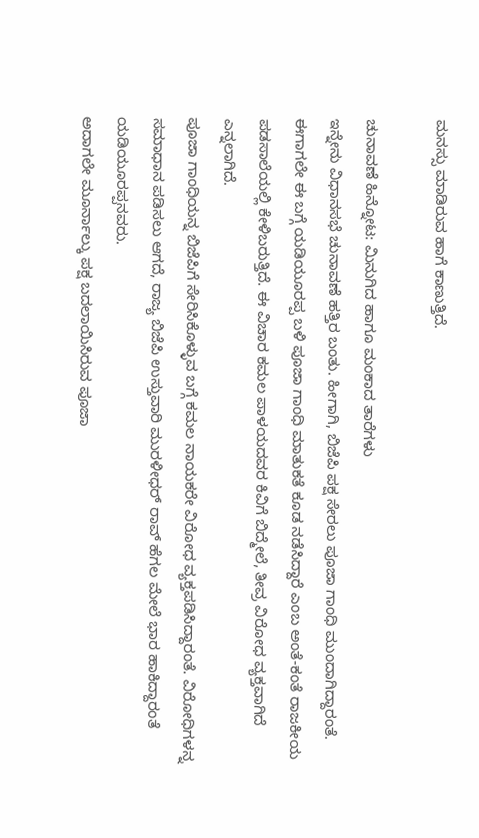ಮನಸ್ಸು ಮಾಡಿರುವ ಹಾಗೆ ಕಾಣುತ್ತಿದೆ.

ಚುನಾವಣೆ ಹಿನ್ನೋಟ: ಮಿನುಗಿದ ಹಾಗೂ ಮಂಕಾದ ತಾರೆಗಳು
ಇನ್ನೇನು ವಿಧಾನಸಭೆ ಚುನಾವಣೆ ಹತ್ತಿರ ಬಂತು. ಹೀಗಾಗಿ, ಬಿಜೆಪಿ ಪಕ್ಷ ಸೇರಲು ಪೂಜಾ ಗಾಂಧಿ ಮುಂದಾಗಿದ್ದಾರಂತೆ. ಈಗಾಗಲೇ ಈ ಬಗ್ಗೆ ಯಡಿಯೂರಪ್ಪ ಬಳಿ ಪೂಜಾ ಗಾಂಧಿ ಮಾತುಕತೆ ಕೂಡ ನಡೆಸಿದ್ದಾರೆ ಎಂಬ ಅಂತೆ-ಕಂತೆ ರಾಜಕೀಯ ಪಡಸಾಲೆಯಲ್ಲಿ ಕೇಳಿಬರುತ್ತಿದೆ. ಈ ವಿಚಾರ ಕಮಲ ಪಾಳಯದವರ ಕಿವಿಗೆ ಬಿದ್ಮೇಲೆ, ತೀವ್ರ ವಿರೋಧ ವ್ಯಕ್ತವಾಗಿದೆ ಎನ್ನಲಾಗಿದೆ.
ಪೂಜಾ ಗಾಂಧಿಯನ್ನ ಬಿಜೆಪಿಗೆ ಸೇರಿಸಿಕೊಳ್ಳುವ ಬಗ್ಗೆ ಕಮಲ ನಾಯಕರೇ ವಿರೋಧ ವ್ಯಕ್ತಪಡಿಸಿದ್ದಾರಂತೆ. ವಿರೋಧಿಗಳನ್ನ ಸಮಾಧಾನ ಪಡಿಸಲು ಆಗದೆ, ರಾಜ್ಯ ಬಿಜೆಪಿ ಉಸ್ತುವಾರಿ ಮುರಳೀಧರ್ ರಾವ್ ಹೆಗಲ ಮೇಲೆ ಭಾರ ಹಾಕಿದ್ದಾರಂತೆ ಯಡಿಯೂರಪ್ಪನವರು.
ಅದಾಗಲೇ ಮೂರ್ನಾಲ್ಕು ಪಕ್ಷ ಬದಲಾಯಿಸಿರುವ ಪೂಜಾ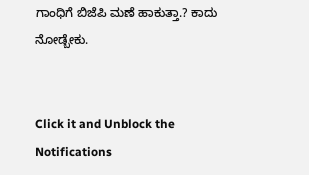ಗಾಂಧಿಗೆ ಬಿಜೆಪಿ ಮಣೆ ಹಾಕುತ್ತಾ.? ಕಾದು ನೋಡ್ಬೇಕು.


Click it and Unblock the Notifications